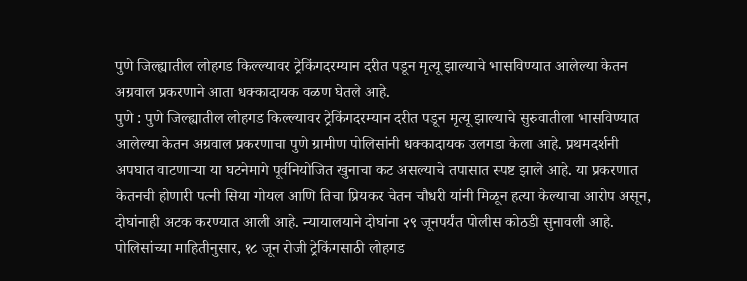पुणे जिल्ह्यातील लोहगड किल्ल्यावर ट्रेकिंगदरम्यान दरीत पडून मृत्यू झाल्याचे भासविण्यात आलेल्या केतन अग्रवाल प्रकरणाने आता धक्कादायक वळण घेतले आहे.
पुणे : पुणे जिल्ह्यातील लोहगड किल्ल्यावर ट्रेकिंगदरम्यान दरीत पडून मृत्यू झाल्याचे सुरुवातीला भासविण्यात आलेल्या केतन अग्रवाल प्रकरणाचा पुणे ग्रामीण पोलिसांनी धक्कादायक उलगडा केला आहे. प्रथमदर्शनी अपघात वाटणाऱ्या या घटनेमागे पूर्वनियोजित खुनाचा कट असल्याचे तपासात स्पष्ट झाले आहे. या प्रकरणात केतनची होणारी पत्नी सिया गोयल आणि तिचा प्रियकर चेतन चौधरी यांनी मिळून हत्या केल्याचा आरोप असून, दोघांनाही अटक करण्यात आली आहे. न्यायालयाने दोघांना २९ जूनपर्यंत पोलीस कोठडी सुनावली आहे.
पोलिसांच्या माहितीनुसार, १८ जून रोजी ट्रेकिंगसाठी लोहगड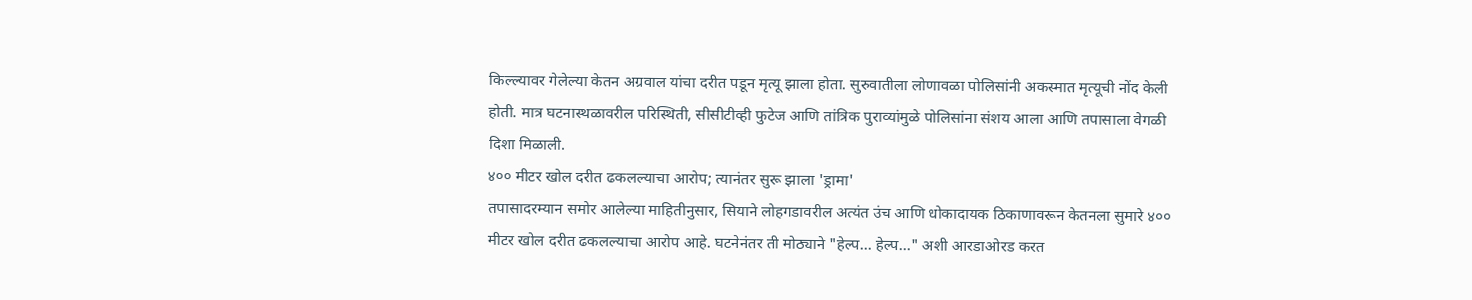किल्ल्यावर गेलेल्या केतन अग्रवाल यांचा दरीत पडून मृत्यू झाला होता. सुरुवातीला लोणावळा पोलिसांनी अकस्मात मृत्यूची नोंद केली होती. मात्र घटनास्थळावरील परिस्थिती, सीसीटीव्ही फुटेज आणि तांत्रिक पुराव्यांमुळे पोलिसांना संशय आला आणि तपासाला वेगळी दिशा मिळाली.
४०० मीटर खोल दरीत ढकलल्याचा आरोप; त्यानंतर सुरू झाला 'ड्रामा'
तपासादरम्यान समोर आलेल्या माहितीनुसार, सियाने लोहगडावरील अत्यंत उंच आणि धोकादायक ठिकाणावरून केतनला सुमारे ४०० मीटर खोल दरीत ढकलल्याचा आरोप आहे. घटनेनंतर ती मोठ्याने "हेल्प... हेल्प..." अशी आरडाओरड करत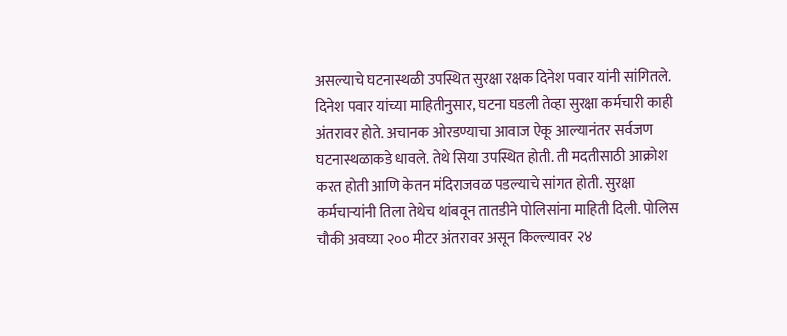असल्याचे घटनास्थळी उपस्थित सुरक्षा रक्षक दिनेश पवार यांनी सांगितले.
दिनेश पवार यांच्या माहितीनुसार, घटना घडली तेव्हा सुरक्षा कर्मचारी काही अंतरावर होते. अचानक ओरडण्याचा आवाज ऐकू आल्यानंतर सर्वजण घटनास्थळाकडे धावले. तेथे सिया उपस्थित होती. ती मदतीसाठी आक्रोश करत होती आणि केतन मंदिराजवळ पडल्याचे सांगत होती. सुरक्षा कर्मचाऱ्यांनी तिला तेथेच थांबवून तातडीने पोलिसांना माहिती दिली. पोलिस चौकी अवघ्या २०० मीटर अंतरावर असून किल्ल्यावर २४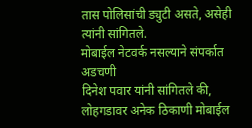तास पोलिसांची ड्युटी असते, असेही त्यांनी सांगितले.
मोबाईल नेटवर्क नसल्याने संपर्कात अडचणी
दिनेश पवार यांनी सांगितले की, लोहगडावर अनेक ठिकाणी मोबाईल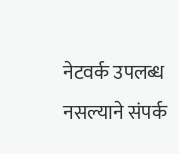नेटवर्क उपलब्ध नसल्याने संपर्क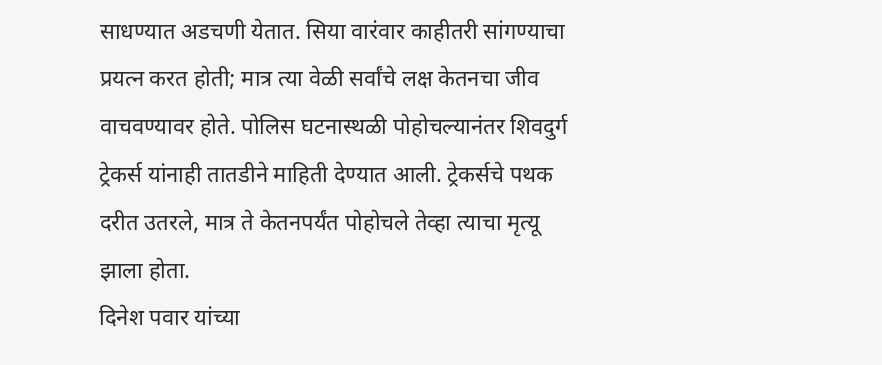साधण्यात अडचणी येतात. सिया वारंवार काहीतरी सांगण्याचा प्रयत्न करत होती; मात्र त्या वेळी सर्वांचे लक्ष केतनचा जीव वाचवण्यावर होते. पोलिस घटनास्थळी पोहोचल्यानंतर शिवदुर्ग ट्रेकर्स यांनाही तातडीने माहिती देण्यात आली. ट्रेकर्सचे पथक दरीत उतरले, मात्र ते केतनपर्यंत पोहोचले तेव्हा त्याचा मृत्यू झाला होता.
दिनेश पवार यांच्या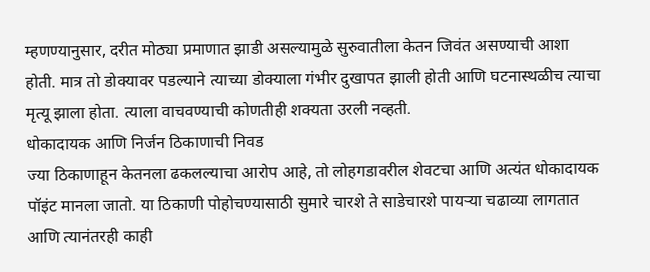म्हणण्यानुसार, दरीत मोठ्या प्रमाणात झाडी असल्यामुळे सुरुवातीला केतन जिवंत असण्याची आशा होती. मात्र तो डोक्यावर पडल्याने त्याच्या डोक्याला गंभीर दुखापत झाली होती आणि घटनास्थळीच त्याचा मृत्यू झाला होता. त्याला वाचवण्याची कोणतीही शक्यता उरली नव्हती.
धोकादायक आणि निर्जन ठिकाणाची निवड
ज्या ठिकाणाहून केतनला ढकलल्याचा आरोप आहे, तो लोहगडावरील शेवटचा आणि अत्यंत धोकादायक पॉइंट मानला जातो. या ठिकाणी पोहोचण्यासाठी सुमारे चारशे ते साडेचारशे पायऱ्या चढाव्या लागतात आणि त्यानंतरही काही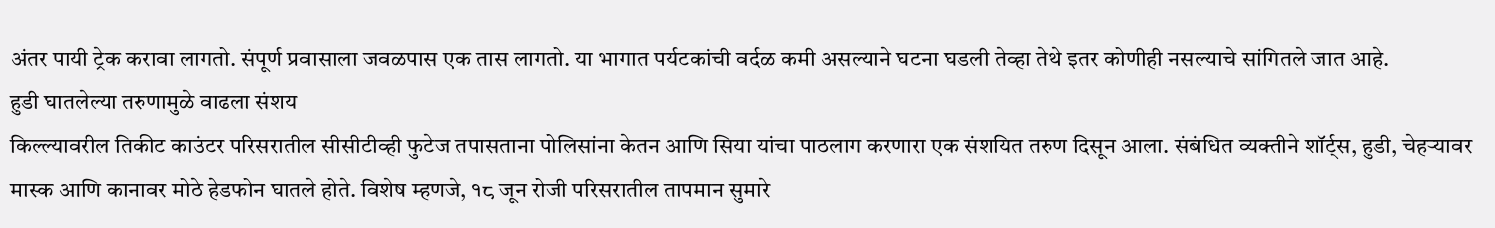अंतर पायी ट्रेक करावा लागतो. संपूर्ण प्रवासाला जवळपास एक तास लागतो. या भागात पर्यटकांची वर्दळ कमी असल्याने घटना घडली तेव्हा तेथे इतर कोणीही नसल्याचे सांगितले जात आहे.
हुडी घातलेल्या तरुणामुळे वाढला संशय
किल्ल्यावरील तिकीट काउंटर परिसरातील सीसीटीव्ही फुटेज तपासताना पोलिसांना केतन आणि सिया यांचा पाठलाग करणारा एक संशयित तरुण दिसून आला. संबंधित व्यक्तीने शॉर्ट्स, हुडी, चेहऱ्यावर मास्क आणि कानावर मोठे हेडफोन घातले होते. विशेष म्हणजे, १८ जून रोजी परिसरातील तापमान सुमारे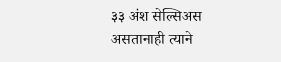३३ अंश सेल्सिअस असतानाही त्याने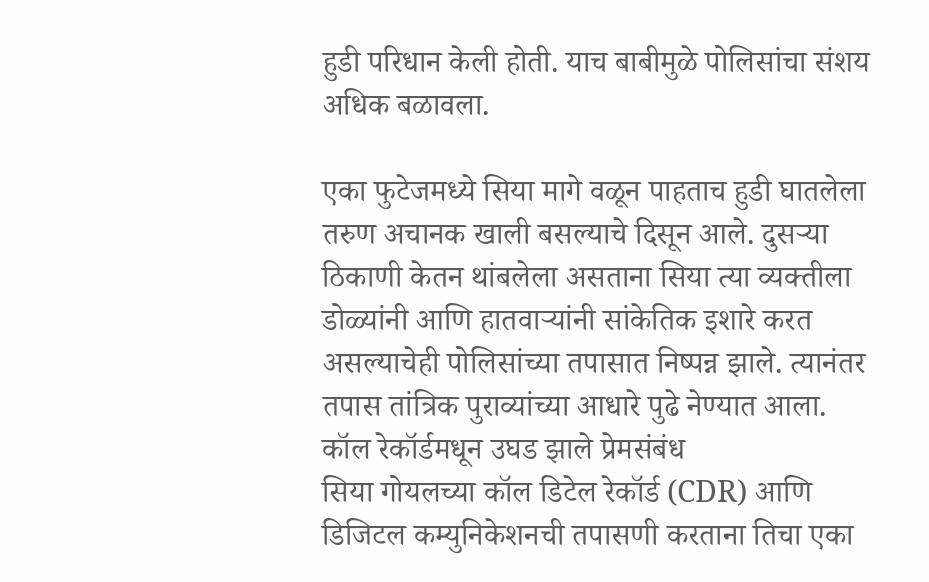हुडी परिधान केली होती. याच बाबीमुळे पोलिसांचा संशय अधिक बळावला.

एका फुटेजमध्ये सिया मागे वळून पाहताच हुडी घातलेला तरुण अचानक खाली बसल्याचे दिसून आले. दुसऱ्या ठिकाणी केतन थांबलेला असताना सिया त्या व्यक्तीला डोळ्यांनी आणि हातवाऱ्यांनी सांकेतिक इशारे करत असल्याचेही पोलिसांच्या तपासात निष्पन्न झाले. त्यानंतर तपास तांत्रिक पुराव्यांच्या आधारे पुढे नेण्यात आला.
कॉल रेकॉर्डमधून उघड झाले प्रेमसंबंध
सिया गोयलच्या कॉल डिटेल रेकॉर्ड (CDR) आणि डिजिटल कम्युनिकेशनची तपासणी करताना तिचा एका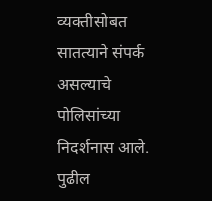व्यक्तीसोबत सातत्याने संपर्क असल्याचे पोलिसांच्या निदर्शनास आले. पुढील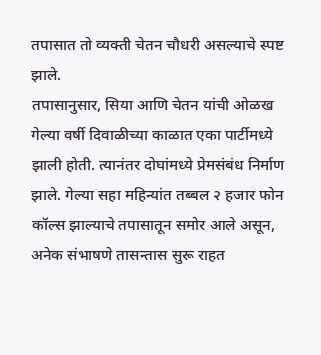तपासात तो व्यक्ती चेतन चौधरी असल्याचे स्पष्ट झाले.
तपासानुसार, सिया आणि चेतन यांची ओळख गेल्या वर्षी दिवाळीच्या काळात एका पार्टीमध्ये झाली होती. त्यानंतर दोघांमध्ये प्रेमसंबंध निर्माण झाले. गेल्या सहा महिन्यांत तब्बल २ हजार फोन कॉल्स झाल्याचे तपासातून समोर आले असून, अनेक संभाषणे तासन्तास सुरू राहत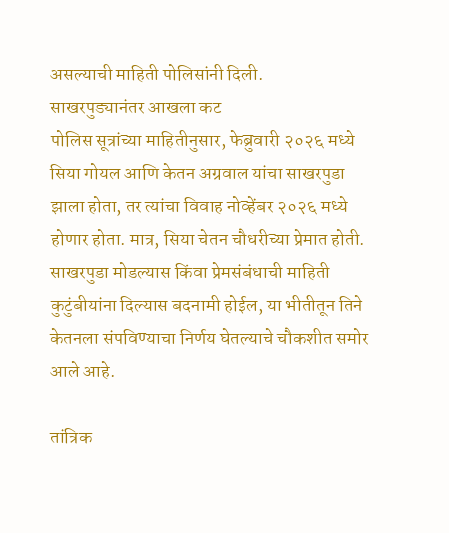असल्याची माहिती पोलिसांनी दिली.
साखरपुड्यानंतर आखला कट
पोलिस सूत्रांच्या माहितीनुसार, फेब्रुवारी २०२६ मध्ये सिया गोयल आणि केतन अग्रवाल यांचा साखरपुडा झाला होता, तर त्यांचा विवाह नोव्हेंबर २०२६ मध्ये होणार होता. मात्र, सिया चेतन चौधरीच्या प्रेमात होती. साखरपुडा मोडल्यास किंवा प्रेमसंबंधाची माहिती कुटुंबीयांना दिल्यास बदनामी होईल, या भीतीतून तिने केतनला संपविण्याचा निर्णय घेतल्याचे चौकशीत समोर आले आहे.

तांत्रिक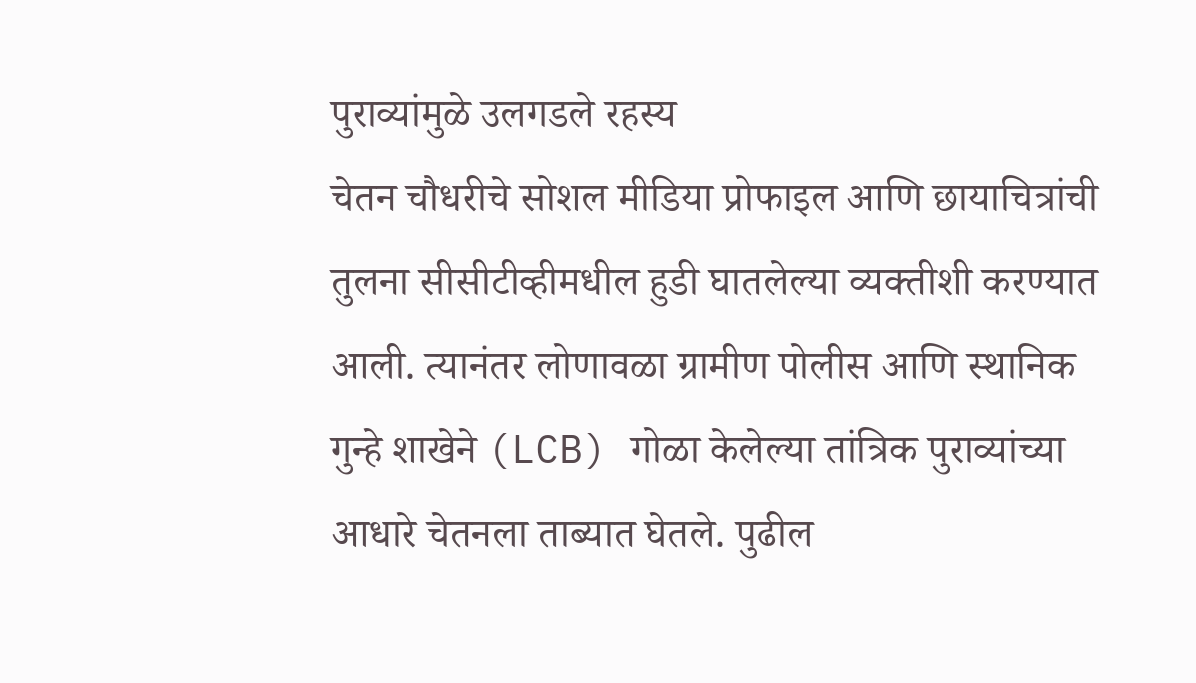पुराव्यांमुळे उलगडले रहस्य
चेतन चौधरीचे सोशल मीडिया प्रोफाइल आणि छायाचित्रांची तुलना सीसीटीव्हीमधील हुडी घातलेल्या व्यक्तीशी करण्यात आली. त्यानंतर लोणावळा ग्रामीण पोलीस आणि स्थानिक गुन्हे शाखेने (LCB) गोळा केलेल्या तांत्रिक पुराव्यांच्या आधारे चेतनला ताब्यात घेतले. पुढील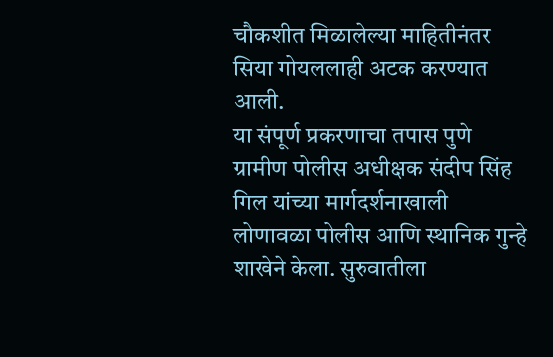चौकशीत मिळालेल्या माहितीनंतर सिया गोयललाही अटक करण्यात आली.
या संपूर्ण प्रकरणाचा तपास पुणे ग्रामीण पोलीस अधीक्षक संदीप सिंह गिल यांच्या मार्गदर्शनाखाली लोणावळा पोलीस आणि स्थानिक गुन्हे शाखेने केला. सुरुवातीला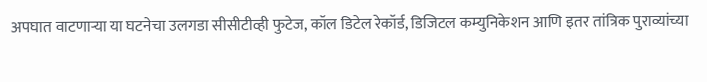अपघात वाटणाऱ्या या घटनेचा उलगडा सीसीटीव्ही फुटेज, कॉल डिटेल रेकॉर्ड, डिजिटल कम्युनिकेशन आणि इतर तांत्रिक पुराव्यांच्या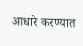आधारे करण्यात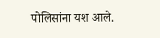पोलिसांना यश आले.